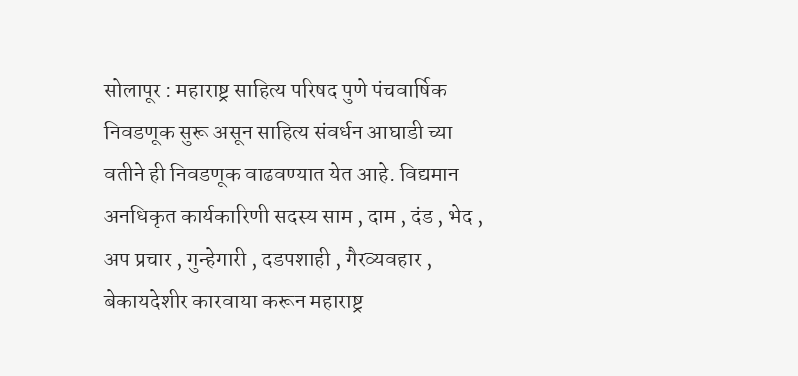सोलापूर : महाराष्ट्र साहित्य परिषद पुणे पंचवार्षिक निवडणूक सुरू असून साहित्य संवर्धन आघाडी च्या वतीने ही निवडणूक वाढवण्यात येत आहे. विद्यमान अनधिकृत कार्यकारिणी सदस्य साम , दाम , दंड , भेद , अप प्रचार , गुन्हेगारी , दडपशाही , गैरव्यवहार , बेकायदेशीर कारवाया करून महाराष्ट्र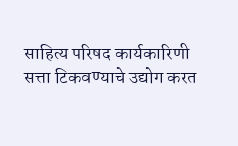साहित्य परिषद कार्यकारिणी सत्ता टिकवण्याचे उद्योग करत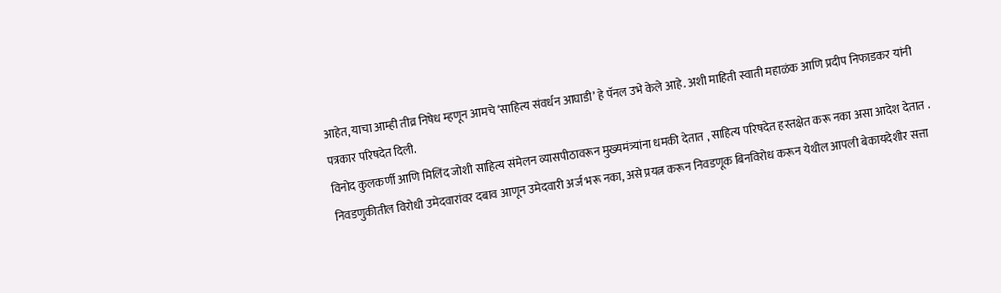आहेत, याचा आम्ही तीव्र निषेध म्हणून आमचे ‘साहित्य संवर्धन आघाडी’ हे पॅनल उभे केले आहे. अशी माहिती स्वाती महाळंक आणि प्रदीप निफाडकर यांनी पत्रकार परिषदेत दिली.
विनोद कुलकर्णी आणि मिलिंद जोशी साहित्य संमेलन व्यासपीठावरून मुख्यमंत्र्यांना धमकी देतात , साहित्य परिषदेत हस्तक्षेत करू नका असा आदेश देतात .
निवडणुकीतील विरोधी उमेदवारांवर दबाव आणून उमेदवारी अर्ज भरू नका, असे प्रयत्न करून निवडणूक बिनविरोध करून येथील आपली बेकायदेशीर सत्ता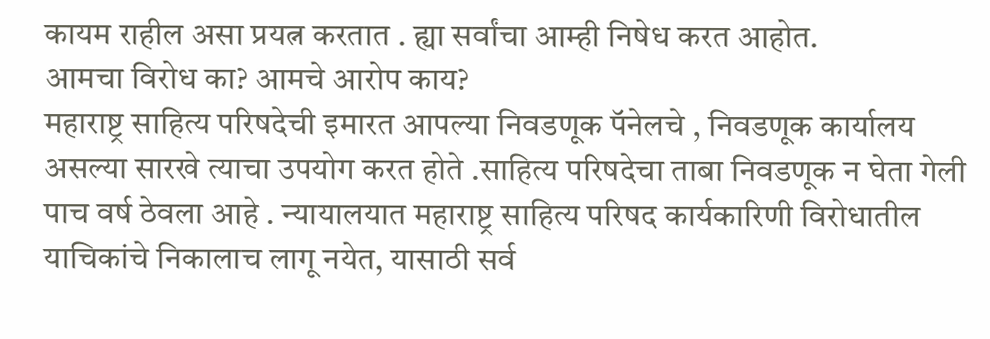कायम राहील असा प्रयत्न करतात . ह्या सर्वांचा आम्ही निषेध करत आहोत.
आमचा विरोध का? आमचे आरोप काय?
महाराष्ट्र साहित्य परिषदेची इमारत आपल्या निवडणूक पॅनेलचे , निवडणूक कार्यालय असल्या सारखे त्याचा उपयोग करत होते .साहित्य परिषदेचा ताबा निवडणूक न घेता गेली पाच वर्ष ठेवला आहे . न्यायालयात महाराष्ट्र साहित्य परिषद कार्यकारिणी विरोधातील याचिकांचे निकालाच लागू नयेत, यासाठी सर्व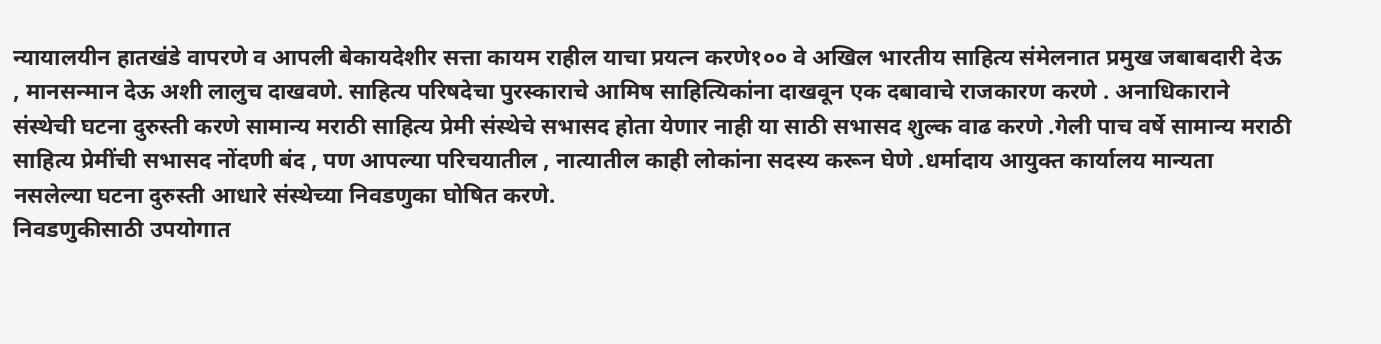न्यायालयीन हातखंडे वापरणे व आपली बेकायदेशीर सत्ता कायम राहील याचा प्रयत्न करणे१०० वे अखिल भारतीय साहित्य संमेलनात प्रमुख जबाबदारी देऊ , मानसन्मान देऊ अशी लालुच दाखवणे. साहित्य परिषदेचा पुरस्काराचे आमिष साहित्यिकांना दाखवून एक दबावाचे राजकारण करणे . अनाधिकाराने संस्थेची घटना दुरुस्ती करणे सामान्य मराठी साहित्य प्रेमी संस्थेचे सभासद होता येणार नाही या साठी सभासद शुल्क वाढ करणे .गेली पाच वर्षे सामान्य मराठी साहित्य प्रेमींची सभासद नोंदणी बंद , पण आपल्या परिचयातील , नात्यातील काही लोकांना सदस्य करून घेणे .धर्मादाय आयुक्त कार्यालय मान्यता नसलेल्या घटना दुरुस्ती आधारे संस्थेच्या निवडणुका घोषित करणे.
निवडणुकीसाठी उपयोगात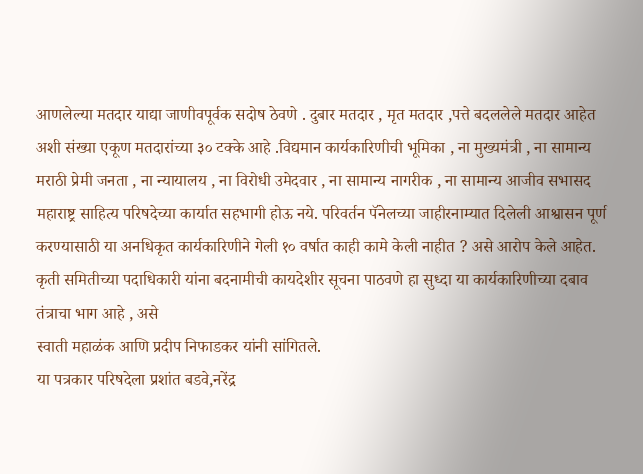आणलेल्या मतदार याद्या जाणीवपूर्वक सदोष ठेवणे . दुबार मतदार , मृत मतदार ,पत्ते बदललेले मतदार आहेत अशी संख्या एकूण मतदारांच्या ३० टक्के आहे .विद्यमान कार्यकारिणीची भूमिका , ना मुख्यमंत्री , ना सामान्य मराठी प्रेमी जनता , ना न्यायालय , ना विरोधी उमेदवार , ना सामान्य नागरीक , ना सामान्य आजीव सभासद महाराष्ट्र साहित्य परिषदेच्या कार्यात सहभागी होऊ नये. परिवर्तन पॅनेलच्या जाहीरनाम्यात दिलेली आश्वासन पूर्ण करण्यासाठी या अनधिकृत कार्यकारिणीने गेली १० वर्षात काही कामे केली नाहीत ? असे आरोप केले आहेत. कृती समितीच्या पदाधिकारी यांना बदनामीची कायदेशीर सूचना पाठवणे हा सुध्दा या कार्यकारिणीच्या दबाव तंत्राचा भाग आहे , असे
स्वाती महाळंक आणि प्रदीप निफाडकर यांनी सांगितले.
या पत्रकार परिषदेला प्रशांत बडवे,नरेंद्र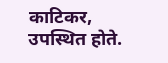काटिकर,
उपस्थित होते.